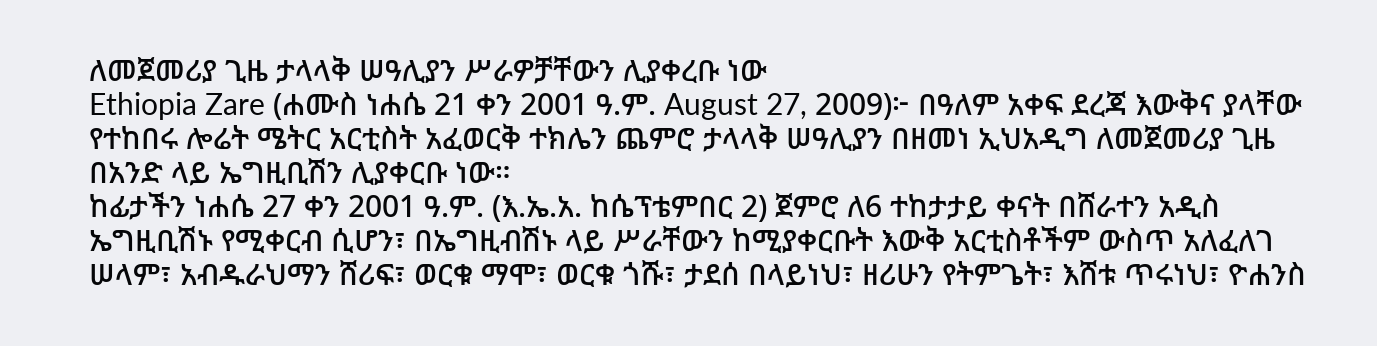ለመጀመሪያ ጊዜ ታላላቅ ሠዓሊያን ሥራዎቻቸውን ሊያቀረቡ ነው
Ethiopia Zare (ሐሙስ ነሐሴ 21 ቀን 2001 ዓ.ም. August 27, 2009)፦ በዓለም አቀፍ ደረጃ እውቅና ያላቸው የተከበሩ ሎሬት ሜትር አርቲስት አፈወርቅ ተክሌን ጨምሮ ታላላቅ ሠዓሊያን በዘመነ ኢህአዲግ ለመጀመሪያ ጊዜ በአንድ ላይ ኤግዚቢሽን ሊያቀርቡ ነው።
ከፊታችን ነሐሴ 27 ቀን 2001 ዓ.ም. (እ.ኤ.አ. ከሴፕቴምበር 2) ጀምሮ ለ6 ተከታታይ ቀናት በሸራተን አዲስ ኤግዚቢሽኑ የሚቀርብ ሲሆን፣ በኤግዚብሽኑ ላይ ሥራቸውን ከሚያቀርቡት እውቅ አርቲስቶችም ውስጥ አለፈለገ ሠላም፣ አብዱራህማን ሸሪፍ፣ ወርቁ ማሞ፣ ወርቁ ጎሹ፣ ታደሰ በላይነህ፣ ዘሪሁን የትምጌት፣ እሸቱ ጥሩነህ፣ ዮሐንስ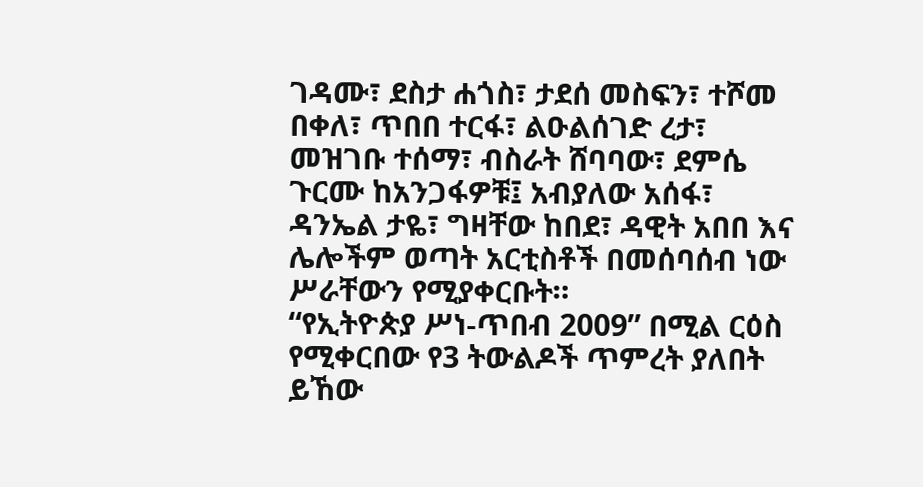ገዳሙ፣ ደስታ ሐጎስ፣ ታደሰ መስፍን፣ ተሾመ በቀለ፣ ጥበበ ተርፋ፣ ልዑልሰገድ ረታ፣ መዝገቡ ተሰማ፣ ብስራት ሸባባው፣ ደምሴ ጉርሙ ከአንጋፋዎቹ፤ አብያለው አሰፋ፣ ዳንኤል ታዬ፣ ግዛቸው ከበደ፣ ዳዊት አበበ እና ሌሎችም ወጣት አርቲስቶች በመሰባሰብ ነው ሥራቸውን የሚያቀርቡት።
“የኢትዮጵያ ሥነ-ጥበብ 2009” በሚል ርዕስ የሚቀርበው የ3 ትውልዶች ጥምረት ያለበት ይኸው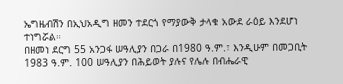ኤግዜብሽን በኢህአዲግ ዘመን ተደርጎ የማያውቅ ታላቁ አውደ ራዕይ እንደሆነ ተነግሯል።
በዘመነ ደርግ 55 አንጋፋ ሠዓሊያን በጋራ በ1980 ዓ.ም.፣ እንዲሁም በመጋቢት 1983 ዓ.ም. 100 ሠዓሊያን በሕይወት ያሉና የሌሉ በብሔራዊ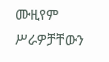ሙዚየም ሥራዎቻቸውን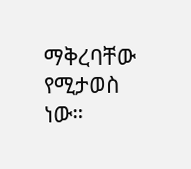ማቅረባቸው የሚታወስ ነው።